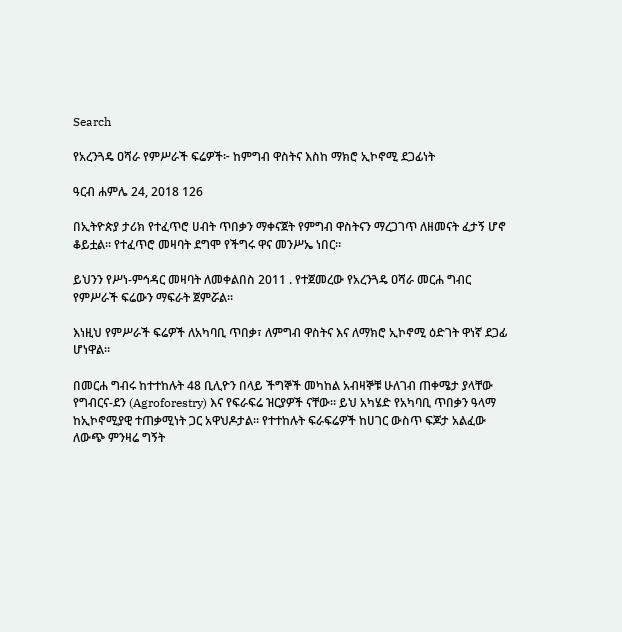Search

የአረንጓዴ ዐሻራ የምሥራች ፍሬዎች፦ ከምግብ ዋስትና እስከ ማክሮ ኢኮኖሚ ደጋፊነት

ዓርብ ሐምሌ 24, 2018 126

በኢትዮጵያ ታሪክ የተፈጥሮ ሀብት ጥበቃን ማቀናጀት የምግብ ዋስትናን ማረጋገጥ ለዘመናት ፈታኝ ሆኖ ቆይቷል። የተፈጥሮ መዛባት ደግሞ የችግሩ ዋና መንሥኤ ነበር።

ይህንን የሥነ-ምኅዳር መዛባት ለመቀልበስ 2011 . የተጀመረው የአረንጓዴ ዐሻራ መርሐ ግብር የምሥራች ፍሬውን ማፍራት ጀምሯል።

እነዚህ የምሥራች ፍሬዎች ለአካባቢ ጥበቃ፣ ለምግብ ዋስትና እና ለማክሮ ኢኮኖሚ ዕድገት ዋነኛ ደጋፊ ሆነዋል።

በመርሐ ግብሩ ከተተከሉት 48 ቢሊዮን በላይ ችግኞች መካከል አብዛኞቹ ሁለገብ ጠቀሜታ ያላቸው የግብርና-ደን (Agroforestry) እና የፍራፍሬ ዝርያዎች ናቸው። ይህ አካሄድ የአካባቢ ጥበቃን ዓላማ ከኢኮኖሚያዊ ተጠቃሚነት ጋር አዋህዶታል። የተተከሉት ፍራፍሬዎች ከሀገር ውስጥ ፍጆታ አልፈው ለውጭ ምንዛሬ ግኝት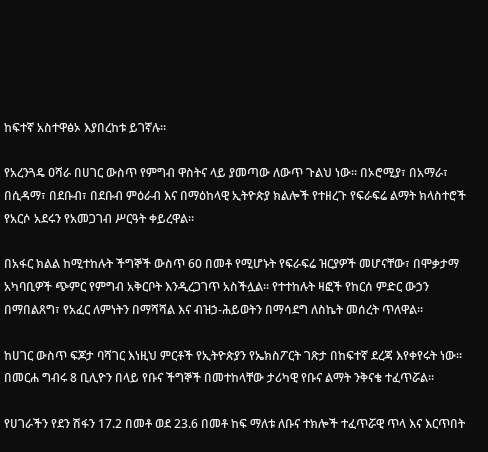ከፍተኛ አስተዋፅኦ እያበረከቱ ይገኛሉ።

የአረንጓዴ ዐሻራ በሀገር ውስጥ የምግብ ዋስትና ላይ ያመጣው ለውጥ ጉልህ ነው። በኦሮሚያ፣ በአማራ፣ በሲዳማ፣ በደቡብ፣ በደቡብ ምዕራብ እና በማዕከላዊ ኢትዮጵያ ክልሎች የተዘረጉ የፍራፍሬ ልማት ክላስተሮች የአርሶ አደሩን የአመጋገብ ሥርዓት ቀይረዋል።

በአፋር ክልል ከሚተከሉት ችግኞች ውስጥ 60 በመቶ የሚሆኑት የፍራፍሬ ዝርያዎች መሆናቸው፣ በሞቃታማ አካባቢዎች ጭምር የምግብ አቅርቦት እንዲረጋገጥ አስችሏል። የተተከሉት ዛፎች የከርሰ ምድር ውኃን በማበልጸግ፣ የአፈር ለምነትን በማሻሻል እና ብዝኃ-ሕይወትን በማሳደግ ለስኬት መሰረት ጥለዋል።

ከሀገር ውስጥ ፍጆታ ባሻገር እነዚህ ምርቶች የኢትዮጵያን የኤክስፖርት ገጽታ በከፍተኛ ደረጃ እየቀየሩት ነው። በመርሐ ግብሩ 8 ቢሊዮን በላይ የቡና ችግኞች በመተከላቸው ታሪካዊ የቡና ልማት ንቅናቄ ተፈጥሯል።

የሀገራችን የደን ሽፋን 17.2 በመቶ ወደ 23.6 በመቶ ከፍ ማለቱ ለቡና ተክሎች ተፈጥሯዊ ጥላ እና እርጥበት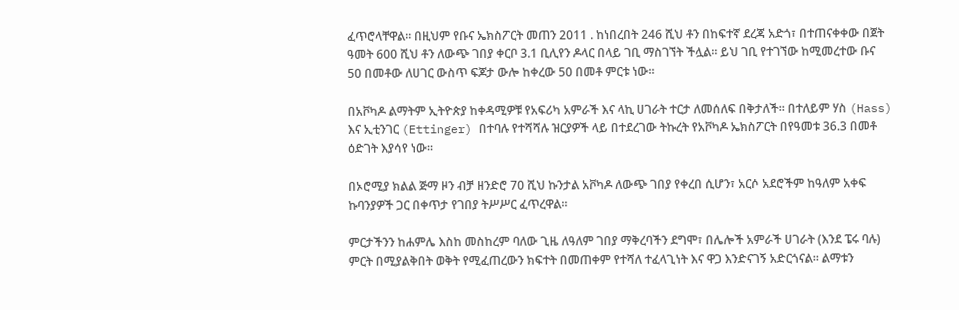ፈጥሮላቸዋል። በዚህም የቡና ኤክስፖርት መጠን 2011 . ከነበረበት 246 ሺህ ቶን በከፍተኛ ደረጃ አድጎ፣ በተጠናቀቀው በጀት ዓመት 600 ሺህ ቶን ለውጭ ገበያ ቀርቦ 3.1 ቢሊየን ዶላር በላይ ገቢ ማስገኘት ችሏል። ይህ ገቢ የተገኘው ከሚመረተው ቡና 50 በመቶው ለሀገር ውስጥ ፍጆታ ውሎ ከቀረው 50 በመቶ ምርቱ ነው።

በአቮካዶ ልማትም ኢትዮጵያ ከቀዳሚዎቹ የአፍሪካ አምራች እና ላኪ ሀገራት ተርታ ለመሰለፍ በቅታለች። በተለይም ሃስ (Hass) እና ኢቲንገር (Ettinger) በተባሉ የተሻሻሉ ዝርያዎች ላይ በተደረገው ትኩረት የአቮካዶ ኤክስፖርት በየዓመቱ 36.3 በመቶ ዕድገት እያሳየ ነው።

በኦሮሚያ ክልል ጅማ ዞን ብቻ ዘንድሮ 70 ሺህ ኩንታል አቮካዶ ለውጭ ገበያ የቀረበ ሲሆን፣ አርሶ አደሮችም ከዓለም አቀፍ ኩባንያዎች ጋር በቀጥታ የገበያ ትሥሥር ፈጥረዋል።

ምርታችንን ከሐምሌ እስከ መስከረም ባለው ጊዜ ለዓለም ገበያ ማቅረባችን ደግሞ፣ በሌሎች አምራች ሀገራት (እንደ ፔሩ ባሉ) ምርት በሚያልቅበት ወቅት የሚፈጠረውን ክፍተት በመጠቀም የተሻለ ተፈላጊነት እና ዋጋ እንድናገኝ አድርጎናል። ልማቱን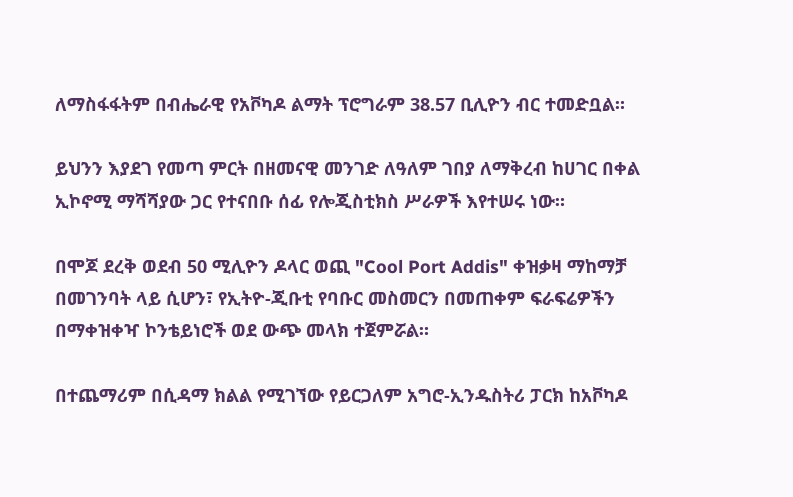ለማስፋፋትም በብሔራዊ የአቮካዶ ልማት ፕሮግራም 38.57 ቢሊዮን ብር ተመድቧል።

ይህንን እያደገ የመጣ ምርት በዘመናዊ መንገድ ለዓለም ገበያ ለማቅረብ ከሀገር በቀል ኢኮኖሚ ማሻሻያው ጋር የተናበቡ ሰፊ የሎጂስቲክስ ሥራዎች እየተሠሩ ነው።

በሞጆ ደረቅ ወደብ 50 ሚሊዮን ዶላር ወጪ "Cool Port Addis" ቀዝቃዛ ማከማቻ በመገንባት ላይ ሲሆን፣ የኢትዮ-ጂቡቲ የባቡር መስመርን በመጠቀም ፍራፍሬዎችን በማቀዝቀዣ ኮንቴይነሮች ወደ ውጭ መላክ ተጀምሯል።

በተጨማሪም በሲዳማ ክልል የሚገኘው የይርጋለም አግሮ-ኢንዱስትሪ ፓርክ ከአቮካዶ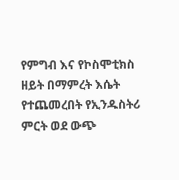የምግብ እና የኮስሞቲክስ ዘይት በማምረት እሴት የተጨመረበት የኢንዱስትሪ ምርት ወደ ውጭ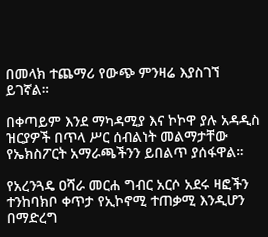በመላክ ተጨማሪ የውጭ ምንዛሬ እያስገኘ ይገኛል።

በቀጣይም እንደ ማካዳሚያ እና ኮኮዋ ያሉ አዳዲስ ዝርያዎች በጥላ ሥር ሰብልነት መልማታቸው የኤክስፖርት አማራጫችንን ይበልጥ ያሰፋዋል።

የአረንጓዴ ዐሻራ መርሐ ግብር አርሶ አደሩ ዛፎችን ተንከባክቦ ቀጥታ የኢኮኖሚ ተጠቃሚ እንዲሆን በማድረግ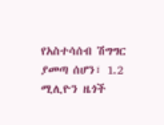የአስተሳሰብ ሽግግር ያመጣ ሰሆን፣ 1.2 ሚሊዮን ዜጎች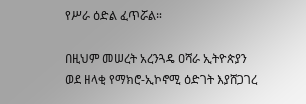የሥራ ዕድል ፈጥሯል።

በዚህም መሠረት አረንጓዴ ዐሻራ ኢትዮጵያን ወደ ዘላቂ የማክሮ-ኢኮኖሚ ዕድገት እያሸጋገረ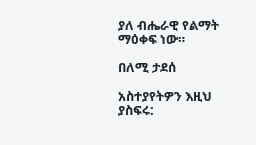ያለ ብሔራዊ የልማት ማዕቀፍ ነው።

በለሚ ታደሰ

አስተያየትዎን እዚህ ያስፍሩ: